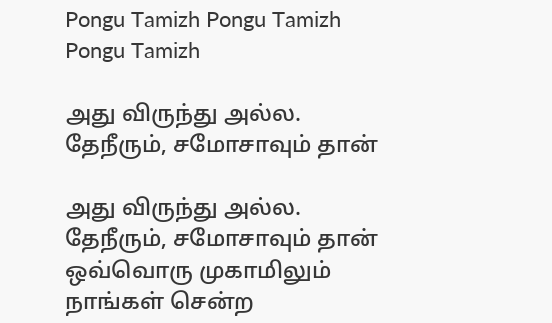Pongu Tamizh Pongu Tamizh Pongu Tamizh

அது விருந்து அல்ல. தேநீரும், சமோசாவும் தான்

அது விருந்து அல்ல. தேநீரும், சமோசாவும் தான்
ஒவ்வொரு முகாமிலும் நாங்கள் சென்ற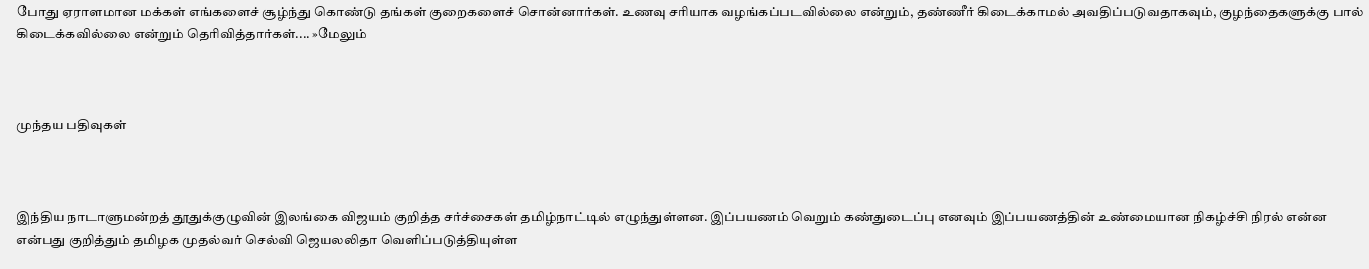போது ஏராளமான மக்கள் எங்களைச் சூழ்ந்து கொண்டு தங்கள் குறைகளைச் சொன்னார்கள். உணவு சரியாக வழங்கப்படவில்லை என்றும், தண்ணீர் கிடைக்காமல் அவதிப்படுவதாகவும், குழந்தைகளுக்கு பால் கிடைக்கவில்லை என்றும் தெரிவித்தார்கள்.... »மேலும்



முந்தய பதிவுகள்



இந்திய நாடாளுமன்றத் தூதுக்குழுவின் இலங்கை விஜயம் குறித்த சர்ச்சைகள் தமிழ்நாட்டில் எழுந்துள்ளன. இப்பயணம் வெறும் கண்துடைப்பு எனவும் இப்பயணத்தின் உண்மையான நிகழ்ச்சி நிரல் என்ன என்பது குறித்தும் தமிழக முதல்வர் செல்வி ஜெயலலிதா வெளிப்படுத்தியுள்ள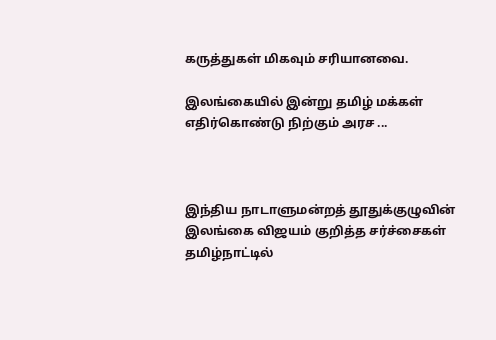கருத்துகள் மிகவும் சரியானவை.

இலங்கையில் இன்று தமிழ் மக்கள் எதிர்கொண்டு நிற்கும் அரச ...



இந்திய நாடாளுமன்றத் தூதுக்குழுவின் இலங்கை விஜயம் குறித்த சர்ச்சைகள் தமிழ்நாட்டில்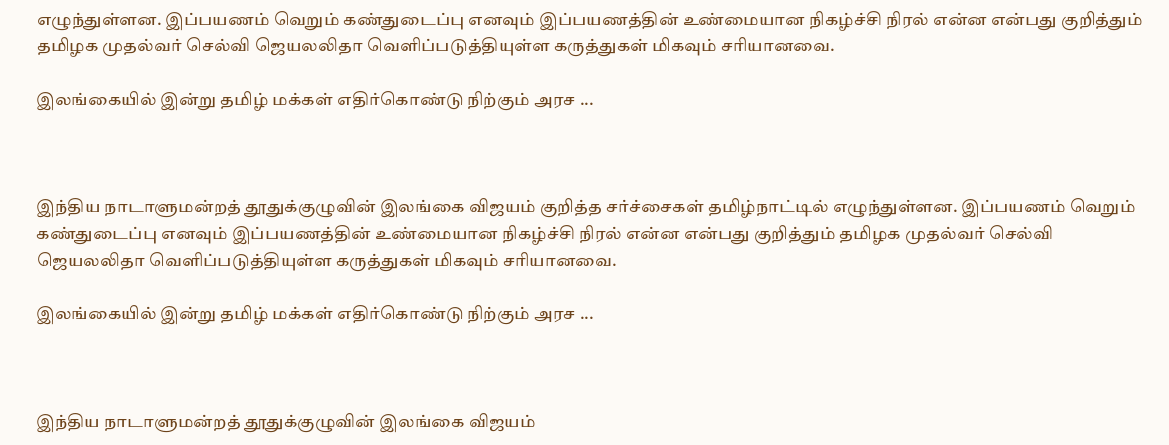எழுந்துள்ளன. இப்பயணம் வெறும் கண்துடைப்பு எனவும் இப்பயணத்தின் உண்மையான நிகழ்ச்சி நிரல் என்ன என்பது குறித்தும் தமிழக முதல்வர் செல்வி ஜெயலலிதா வெளிப்படுத்தியுள்ள கருத்துகள் மிகவும் சரியானவை.

இலங்கையில் இன்று தமிழ் மக்கள் எதிர்கொண்டு நிற்கும் அரச ...



இந்திய நாடாளுமன்றத் தூதுக்குழுவின் இலங்கை விஜயம் குறித்த சர்ச்சைகள் தமிழ்நாட்டில் எழுந்துள்ளன. இப்பயணம் வெறும் கண்துடைப்பு எனவும் இப்பயணத்தின் உண்மையான நிகழ்ச்சி நிரல் என்ன என்பது குறித்தும் தமிழக முதல்வர் செல்வி ஜெயலலிதா வெளிப்படுத்தியுள்ள கருத்துகள் மிகவும் சரியானவை.

இலங்கையில் இன்று தமிழ் மக்கள் எதிர்கொண்டு நிற்கும் அரச ...



இந்திய நாடாளுமன்றத் தூதுக்குழுவின் இலங்கை விஜயம்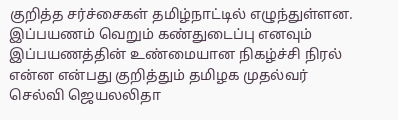குறித்த சர்ச்சைகள் தமிழ்நாட்டில் எழுந்துள்ளன. இப்பயணம் வெறும் கண்துடைப்பு எனவும் இப்பயணத்தின் உண்மையான நிகழ்ச்சி நிரல் என்ன என்பது குறித்தும் தமிழக முதல்வர் செல்வி ஜெயலலிதா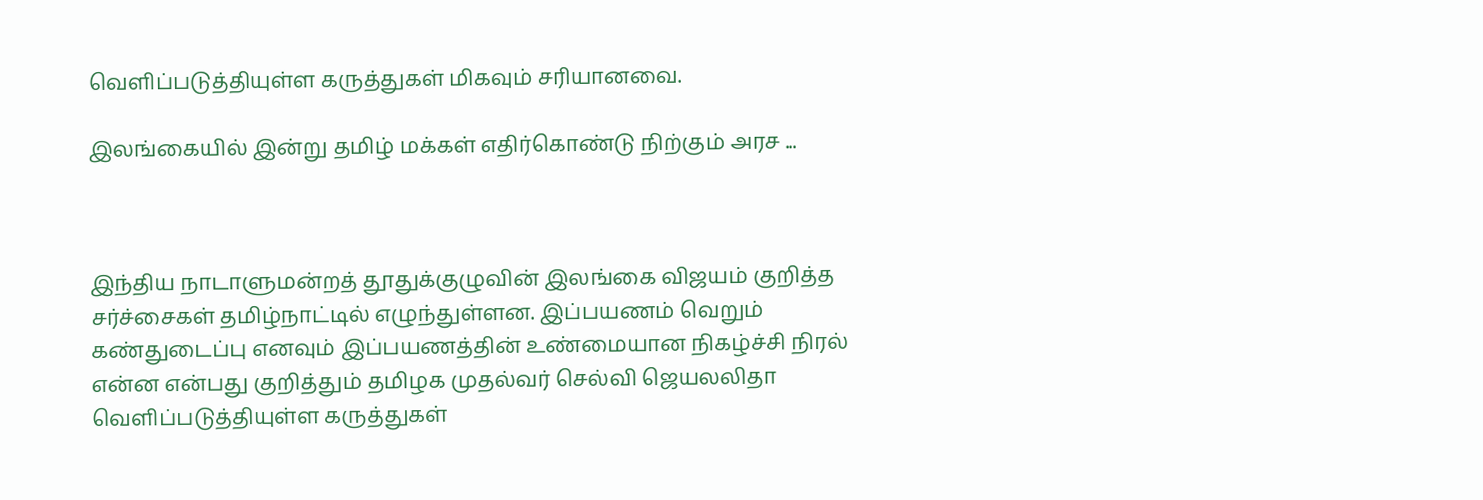வெளிப்படுத்தியுள்ள கருத்துகள் மிகவும் சரியானவை.

இலங்கையில் இன்று தமிழ் மக்கள் எதிர்கொண்டு நிற்கும் அரச ...



இந்திய நாடாளுமன்றத் தூதுக்குழுவின் இலங்கை விஜயம் குறித்த சர்ச்சைகள் தமிழ்நாட்டில் எழுந்துள்ளன. இப்பயணம் வெறும் கண்துடைப்பு எனவும் இப்பயணத்தின் உண்மையான நிகழ்ச்சி நிரல் என்ன என்பது குறித்தும் தமிழக முதல்வர் செல்வி ஜெயலலிதா வெளிப்படுத்தியுள்ள கருத்துகள்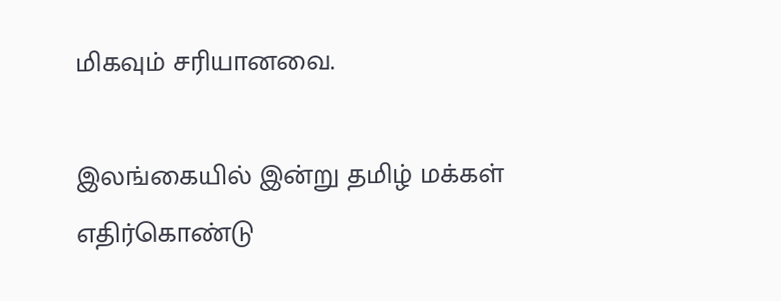மிகவும் சரியானவை.

இலங்கையில் இன்று தமிழ் மக்கள் எதிர்கொண்டு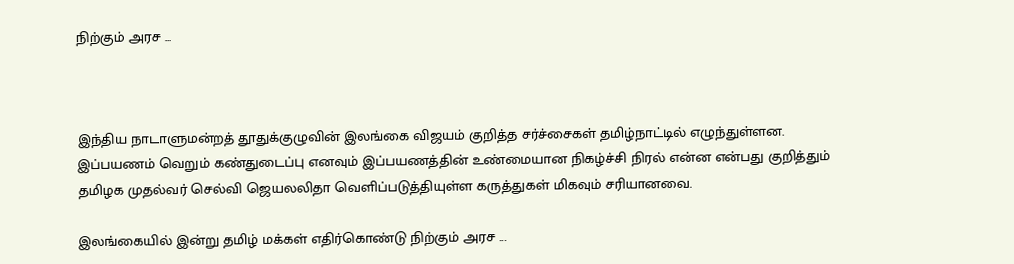நிற்கும் அரச ...



இந்திய நாடாளுமன்றத் தூதுக்குழுவின் இலங்கை விஜயம் குறித்த சர்ச்சைகள் தமிழ்நாட்டில் எழுந்துள்ளன. இப்பயணம் வெறும் கண்துடைப்பு எனவும் இப்பயணத்தின் உண்மையான நிகழ்ச்சி நிரல் என்ன என்பது குறித்தும் தமிழக முதல்வர் செல்வி ஜெயலலிதா வெளிப்படுத்தியுள்ள கருத்துகள் மிகவும் சரியானவை.

இலங்கையில் இன்று தமிழ் மக்கள் எதிர்கொண்டு நிற்கும் அரச ...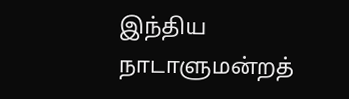இந்திய நாடாளுமன்றத்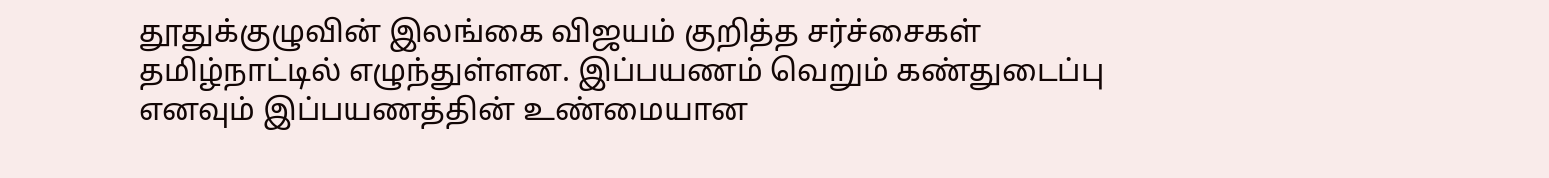தூதுக்குழுவின் இலங்கை விஜயம் குறித்த சர்ச்சைகள் தமிழ்நாட்டில் எழுந்துள்ளன. இப்பயணம் வெறும் கண்துடைப்பு எனவும் இப்பயணத்தின் உண்மையான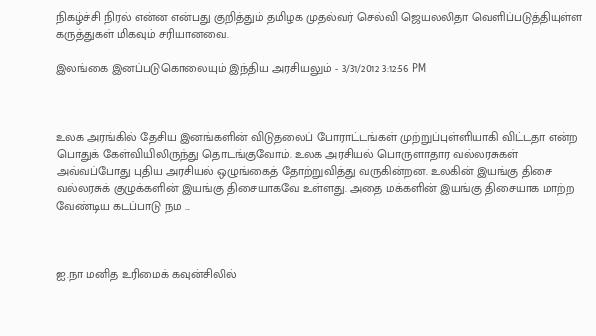நிகழ்ச்சி நிரல் என்ன என்பது குறித்தும் தமிழக முதல்வர் செல்வி ஜெயலலிதா வெளிப்படுத்தியுள்ள கருத்துகள் மிகவும் சரியானவை.

இலங்கை இனப்படுகொலையும் இந்திய அரசியலும் - 3/31/2012 3:12:56 PM



உலக அரங்கில் தேசிய இனங்களின் விடுதலைப் போராட்டங்கள் முற்றுப்புள்ளியாகி விட்டதா என்ற பொதுக் கேள்வியிலிருந்து தொடங்குவோம். உலக அரசியல் பொருளாதார வல்லரசுகள் அவ்வப்போது புதிய அரசியல் ஒழுங்கைத் தோற்றுவித்து வருகின்றன. உலகின் இயங்கு திசை வல்லரசுக் குழுக்களின் இயங்கு திசையாகவே உள்ளது. அதை மக்களின் இயங்கு திசையாக மாற்ற வேண்டிய கடப்பாடு நம ...



ஐ.நா மனித உரிமைக் கவுன்சிலில்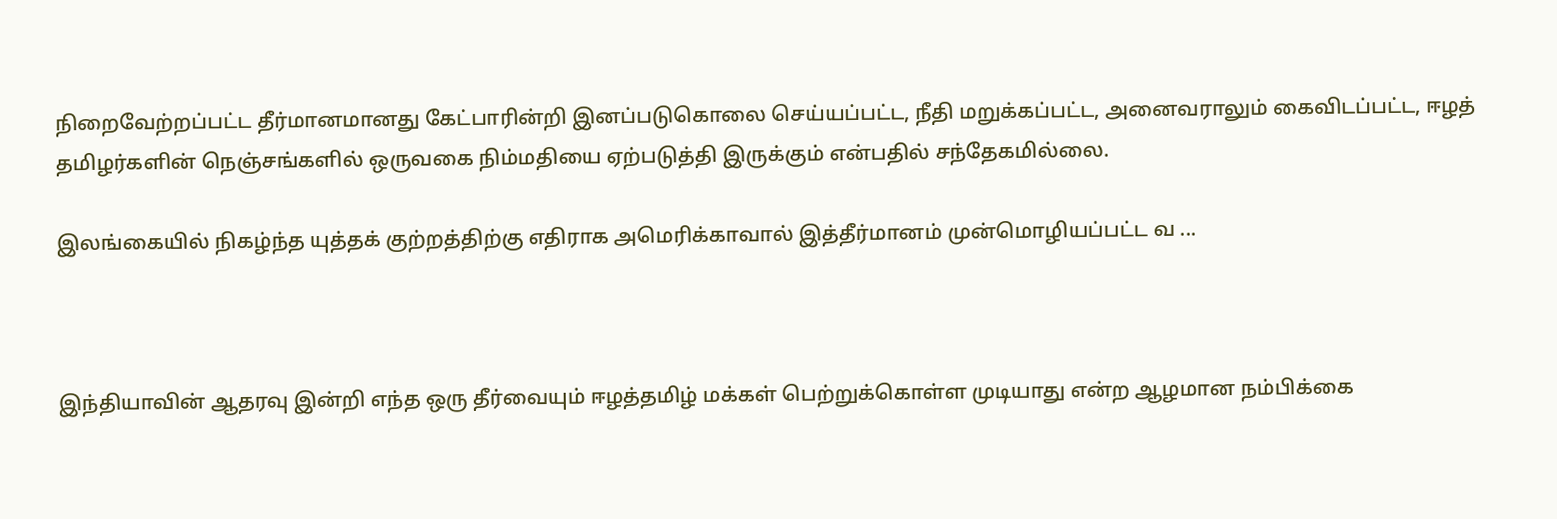நிறைவேற்றப்பட்ட தீர்மானமானது கேட்பாரின்றி இனப்படுகொலை செய்யப்பட்ட, நீதி மறுக்கப்பட்ட, அனைவராலும் கைவிடப்பட்ட, ஈழத் தமிழர்களின் நெஞ்சங்களில் ஒருவகை நிம்மதியை ஏற்படுத்தி இருக்கும் என்பதில் சந்தேகமில்லை.

இலங்கையில் நிகழ்ந்த யுத்தக் குற்றத்திற்கு எதிராக அமெரிக்காவால் இத்தீர்மானம் முன்மொழியப்பட்ட வ ...



இந்தியாவின் ஆதரவு இன்றி எந்த ஒரு தீர்வையும் ஈழத்தமிழ் மக்கள் பெற்றுக்கொள்ள முடியாது என்ற ஆழமான நம்பிக்கை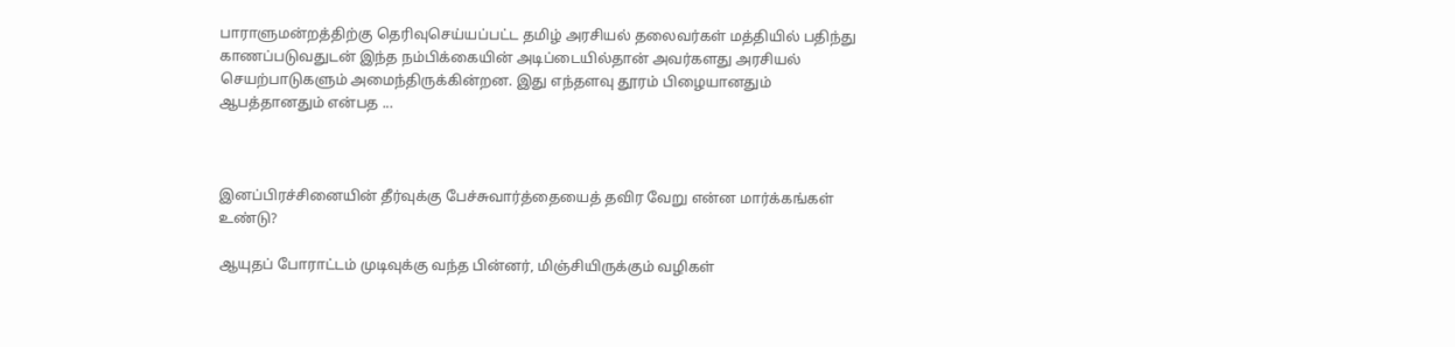பாராளுமன்றத்திற்கு தெரிவுசெய்யப்பட்ட தமிழ் அரசியல் தலைவர்கள் மத்தியில் பதிந்து காணப்படுவதுடன் இந்த நம்பிக்கையின் அடிப்டையில்தான் அவர்களது அரசியல் செயற்பாடுகளும் அமைந்திருக்கின்றன. இது எந்தளவு தூரம் பிழையானதும் ஆபத்தானதும் என்பத ...



இனப்பிரச்சினையின் தீர்வுக்கு பேச்சுவார்த்தையைத் தவிர வேறு என்ன மார்க்கங்கள் உண்டு?

ஆயுதப் போராட்டம் முடிவுக்கு வந்த பின்னர், மிஞ்சியிருக்கும் வழிகள்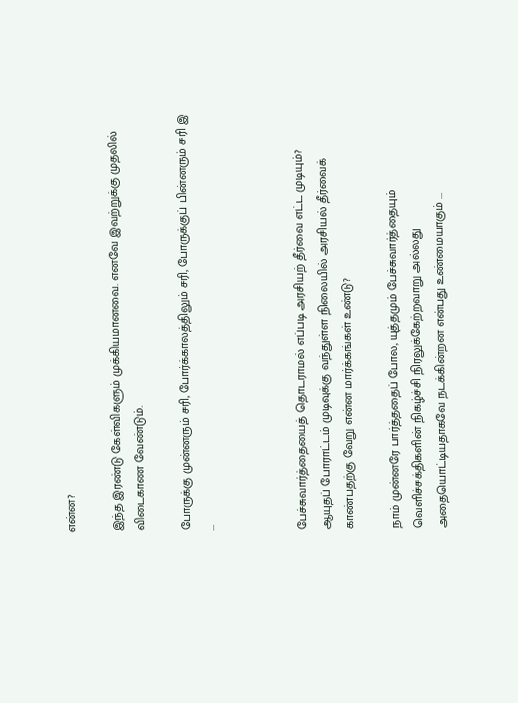என்ன?

இந்த இரண்டு கேள்விகளும் முக்கியமானவை. எனவே இவற்றுக்கு முதலில் விடைகாண வேண்டும்.

போருக்கு முன்னரும் சரி, போர்க்காலத்திலும் சரி, போருக்குப் பின்னரும் சரி இ ...



பேச்சுவார்த்தையைத் தொடராமல் எப்படி அரசியற் தீர்வை எட்ட முடியும்? ஆயுதப் போராட்டம் முடிவுக்கு வந்துள்ள நிலையில் அரசியல் தீர்வைக் காண்பதற்கு வேறு என்ன மார்க்கங்கள் உண்டு?

நாம் முன்னரே பார்த்ததைப் போல, யுத்தமும் பேச்சுவார்த்தையும் வெளிச்சக்திகளின் நிகழ்ச்சி நிரலுக்கேற்றவாறு அல்லது அதையொட்டியதாகவே நடக்கின்றன என்பது உண்மையாகும் ...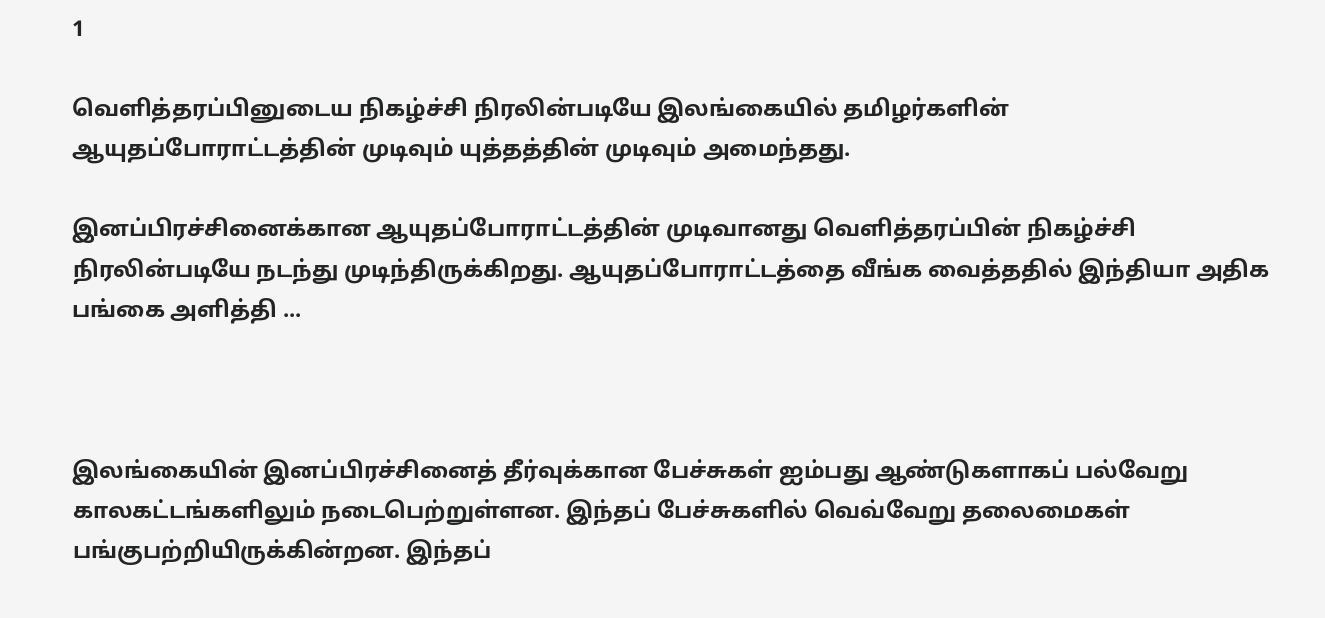1

வெளித்தரப்பினுடைய நிகழ்ச்சி நிரலின்படியே இலங்கையில் தமிழர்களின் ஆயுதப்போராட்டத்தின் முடிவும் யுத்தத்தின் முடிவும் அமைந்தது.

இனப்பிரச்சினைக்கான ஆயுதப்போராட்டத்தின் முடிவானது வெளித்தரப்பின் நிகழ்ச்சி நிரலின்படியே நடந்து முடிந்திருக்கிறது. ஆயுதப்போராட்டத்தை வீங்க வைத்ததில் இந்தியா அதிக பங்கை அளித்தி ...



இலங்கையின் இனப்பிரச்சினைத் தீர்வுக்கான பேச்சுகள் ஐம்பது ஆண்டுகளாகப் பல்வேறு காலகட்டங்களிலும் நடைபெற்றுள்ளன. இந்தப் பேச்சுகளில் வெவ்வேறு தலைமைகள் பங்குபற்றியிருக்கின்றன. இந்தப்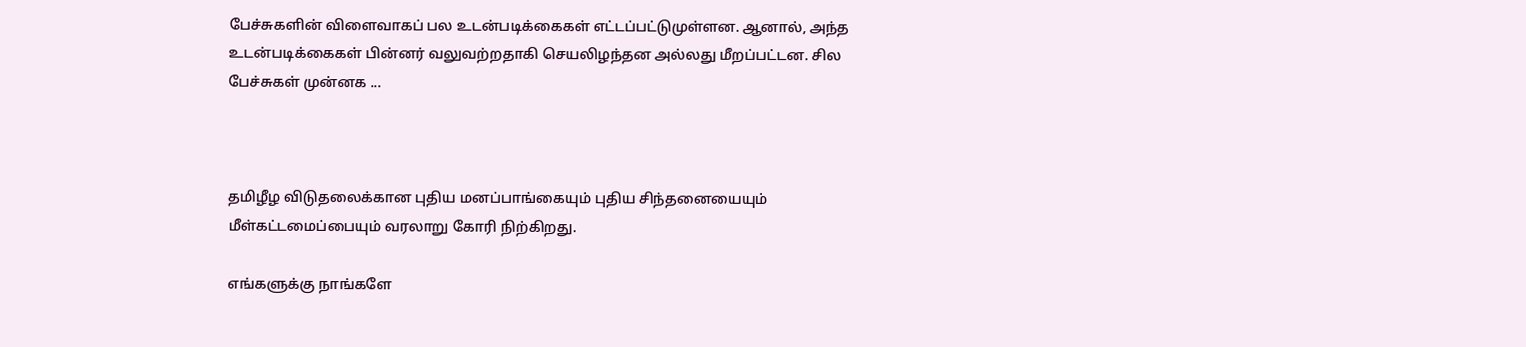பேச்சுகளின் விளைவாகப் பல உடன்படிக்கைகள் எட்டப்பட்டுமுள்ளன. ஆனால், அந்த உடன்படிக்கைகள் பின்னர் வலுவற்றதாகி செயலிழந்தன அல்லது மீறப்பட்டன. சில பேச்சுகள் முன்னக ...



தமிழீழ விடுதலைக்கான புதிய மனப்பாங்கையும் புதிய சிந்தனையையும் மீள்கட்டமைப்பையும் வரலாறு கோரி நிற்கிறது.

எங்களுக்கு நாங்களே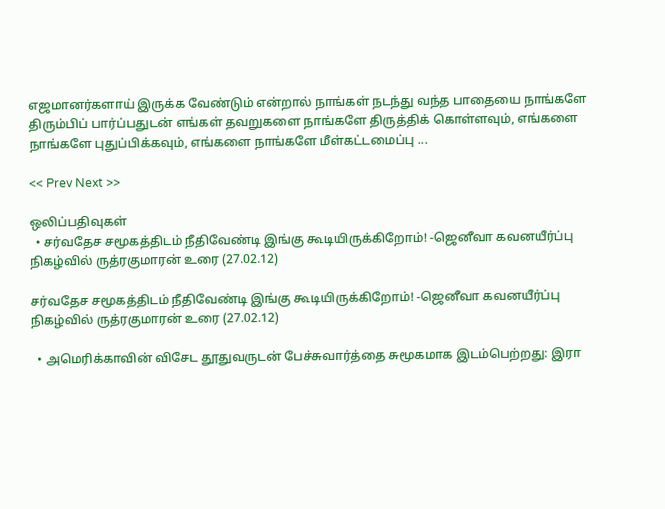எஜமானர்களாய் இருக்க வேண்டும் என்றால் நாங்கள் நடந்து வந்த பாதையை நாங்களே திரும்பிப் பார்ப்பதுடன் எங்கள் தவறுகளை நாங்களே திருத்திக் கொள்ளவும், எங்களை நாங்களே புதுப்பிக்கவும், எங்களை நாங்களே மீள்கட்டமைப்பு ...

<< Prev Next >>

ஒலிப்பதிவுகள்
  • சர்வதேச சமூகத்திடம் நீதிவேண்டி இங்கு கூடியிருக்கிறோம்! -ஜெனீவா கவனயீர்ப்பு நிகழ்வில் ருத்ரகுமாரன் உரை (27.02.12)

சர்வதேச சமூகத்திடம் நீதிவேண்டி இங்கு கூடியிருக்கிறோம்! -ஜெனீவா கவனயீர்ப்பு நிகழ்வில் ருத்ரகுமாரன் உரை (27.02.12)

  • அமெரிக்காவின் விசேட தூதுவருடன் பேச்சுவார்த்தை சுமூகமாக இடம்பெற்றது: இரா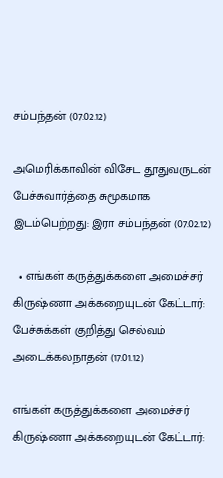சம்பந்தன் (07.02.12)

அமெரிக்காவின் விசேட தூதுவருடன் பேச்சுவார்த்தை சுமூகமாக இடம்பெற்றது: இரா சம்பந்தன் (07.02.12)

  • எங்கள் கருத்துக்களை அமைச்சர் கிருஷ்ணா அக்கறையுடன் கேட்டார்: பேச்சுக்கள் குறித்து செல்வம் அடைக்கலநாதன் (17.01.12)

எங்கள் கருத்துக்களை அமைச்சர் கிருஷ்ணா அக்கறையுடன் கேட்டார்: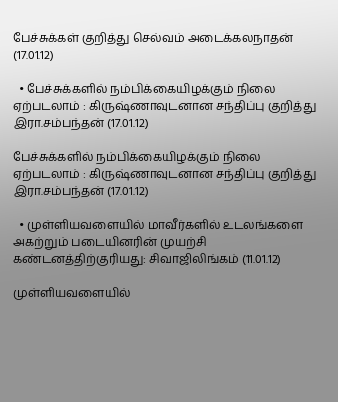பேச்சுக்கள் குறித்து செல்வம் அடைக்கலநாதன் (17.01.12)

  • பேச்சுக்களில் நம்பிக்கையிழக்கும் நிலை ஏற்படலாம் : கிருஷ்ணாவுடனான சந்திப்பு குறித்து இரா.சம்பந்தன் (17.01.12)

பேச்சுக்களில் நம்பிக்கையிழக்கும் நிலை ஏற்படலாம் : கிருஷ்ணாவுடனான சந்திப்பு குறித்து இரா.சம்பந்தன் (17.01.12)

  • முள்ளியவளையில் மாவீர்களில் உடலங்களை அகற்றும் படையினரின் முயற்சி கண்டனத்திற்குரியது: சிவாஜிலிங்கம் (11.01.12)

முள்ளியவளையில்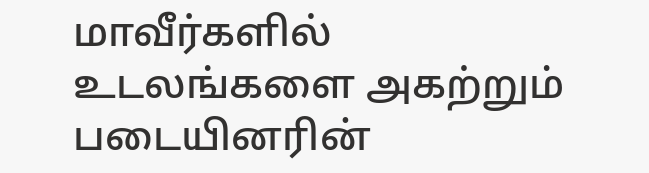மாவீர்களில் உடலங்களை அகற்றும் படையினரின்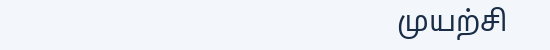முயற்சி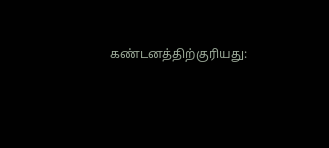கண்டனத்திற்குரியது: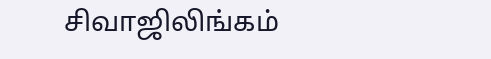சிவாஜிலிங்கம்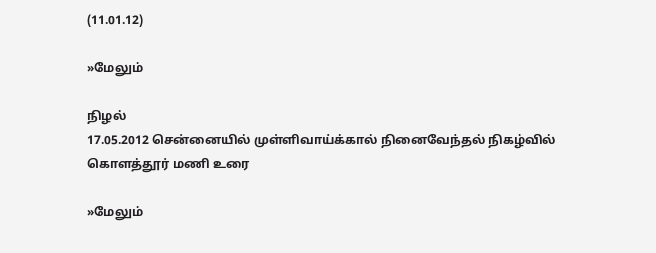(11.01.12)

»மேலும்

நிழல்
17.05.2012 சென்னையில் முள்ளிவாய்க்கால் நினைவேந்தல் நிகழ்வில் கொளத்தூர் மணி உரை

»மேலும்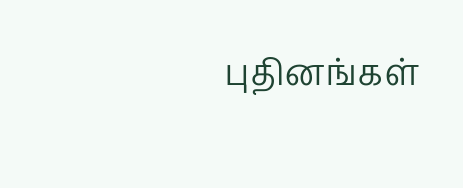புதினங்கள்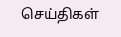செய்திகள்